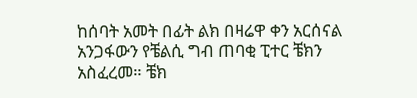ከሰባት አመት በፊት ልክ በዛሬዋ ቀን አርሰናል አንጋፋውን የቼልሲ ግብ ጠባቂ ፒተር ቼክን አስፈረመ። ቼክ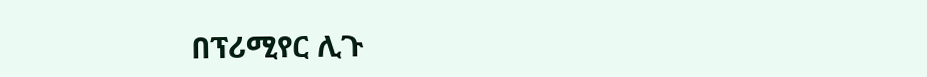በፕሪሚየር ሊጉ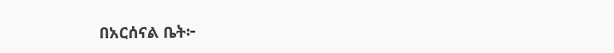በአርሰናል ቤት፦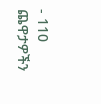- 110 ጨዋታዎችን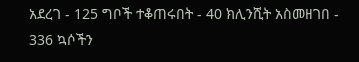አደረገ - 125 ግቦች ተቆጠሩበት - 40 ክሊንሺት አስመዘገበ - 336 ኳሶችን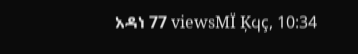አዳነ 77 viewsMÏ Ķϥç, 10:34